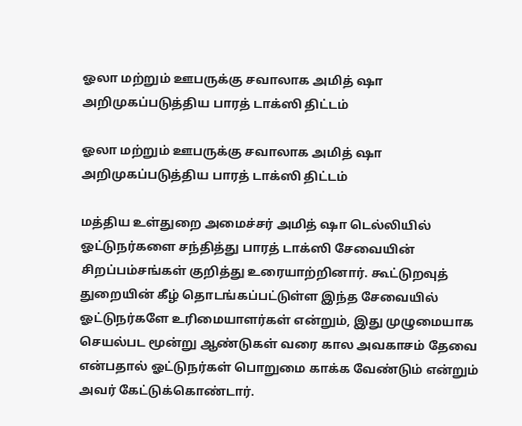ஓலா மற்றும் ஊபருக்கு சவாலாக அமித் ஷா அறிமுகப்படுத்திய பாரத் டாக்ஸி திட்டம்

ஓலா மற்றும் ஊபருக்கு சவாலாக அமித் ஷா அறிமுகப்படுத்திய பாரத் டாக்ஸி திட்டம்

மத்திய உள்துறை அமைச்சர் அமித் ஷா டெல்லியில் ஓட்டுநர்களை சந்தித்து பாரத் டாக்ஸி சேவையின் சிறப்பம்சங்கள் குறித்து உரையாற்றினார். கூட்டுறவுத் துறையின் கீழ் தொடங்கப்பட்டுள்ள இந்த சேவையில் ஓட்டுநர்களே உரிமையாளர்கள் என்றும், இது முழுமையாக செயல்பட மூன்று ஆண்டுகள் வரை கால அவகாசம் தேவை என்பதால் ஓட்டுநர்கள் பொறுமை காக்க வேண்டும் என்றும் அவர் கேட்டுக்கொண்டார்.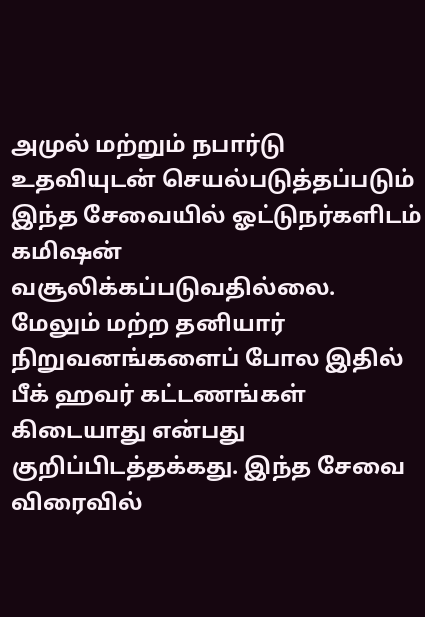அமுல் மற்றும் நபார்டு உதவியுடன் செயல்படுத்தப்படும் இந்த சேவையில் ஓட்டுநர்களிடம் கமிஷன் வசூலிக்கப்படுவதில்லை. மேலும் மற்ற தனியார் நிறுவனங்களைப் போல இதில் பீக் ஹவர் கட்டணங்கள் கிடையாது என்பது குறிப்பிடத்தக்கது. இந்த சேவை விரைவில்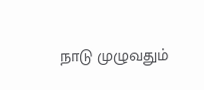நாடு முழுவதும்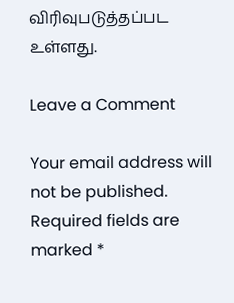விரிவுபடுத்தப்பட உள்ளது.

Leave a Comment

Your email address will not be published. Required fields are marked *